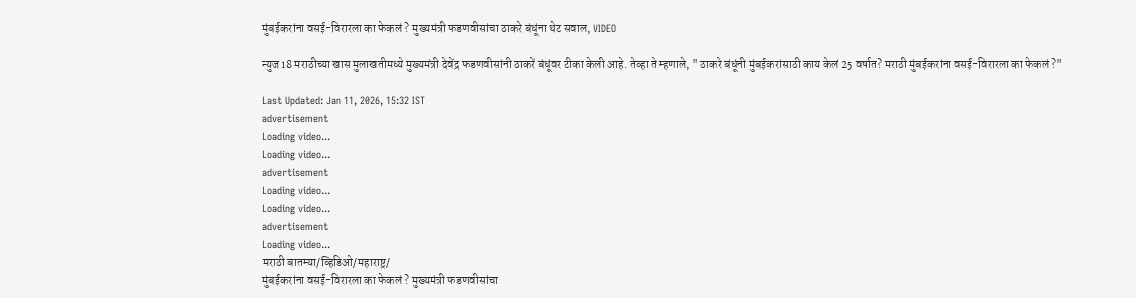मुंबईकरांना वसई-विरारला का फेकलं ? मुख्यमंत्री फडणवीसांचा ठाकरे बंधूंना थेट सवाल, VIDEO

न्युज18 मराठीच्या खास मुलाखतीमध्ये मुख्यमंत्री देवेंद्र फडणवीसांनी ठाकरें बंधूंवर टीका केली आहे. तेव्हा ते म्हणाले, " ठाकरे बंधूंनी मुंबईकरांसाठी काय केलं 25 वर्षात? मराठी मुंबईकरांना वसई-विरारला का फेकलं ?"

Last Updated: Jan 11, 2026, 15:32 IST
advertisement
Loading video...
Loading video...
advertisement
Loading video...
Loading video...
advertisement
Loading video...
मराठी बातम्या/व्हिडिओ/महाराष्ट्र/
मुंबईकरांना वसई-विरारला का फेकलं ? मुख्यमंत्री फडणवीसांचा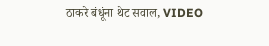ठाकरे बंधूंना थेट सवाल, VIDEO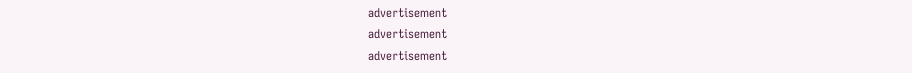advertisement
advertisement
advertisement